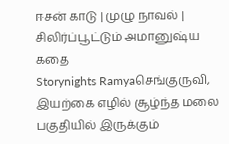ஈசன் காடு | முழு நாவல் | சிலிர்ப்பூட்டும் அமானுஷ்ய கதை
Storynights Ramyaசெங்குருவி, இயற்கை எழில் சூழ்ந்த மலை பகுதியில் இருக்கும்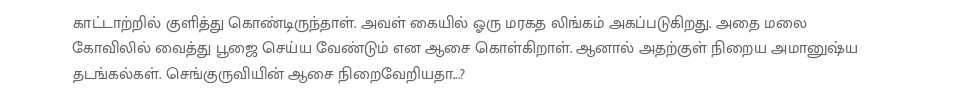காட்டாற்றில் குளித்து கொண்டிருந்தாள். அவள் கையில் ஓரு மரகத லிங்கம் அகப்படுகிறது. அதை மலை கோவிலில் வைத்து பூஜை செய்ய வேண்டும் என ஆசை கொள்கிறாள். ஆனால் அதற்குள் நிறைய அமானுஷ்ய தடங்கல்கள். செங்குருவியின் ஆசை நிறைவேறியதா...?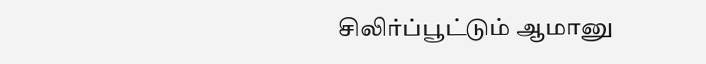சிலிர்ப்பூட்டும் ஆமானு